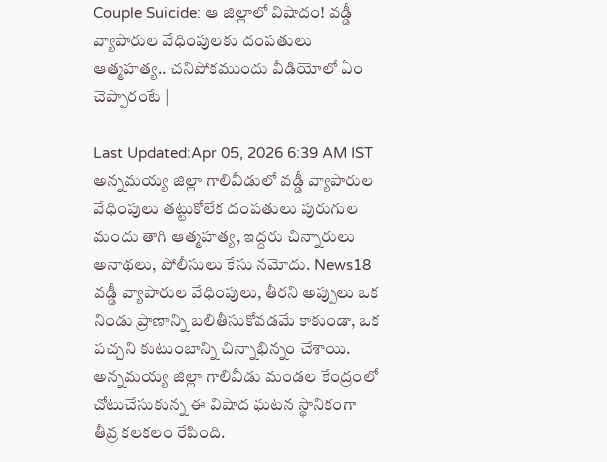Couple Suicide: ఆ జిల్లాలో విషాదం! వడ్డీ వ్యాపారుల వేధింపులకు దంపతులు ఆత్మహత్య.. చనిపోకముందు వీడియోలో ఏం చెప్పారంటే |

Last Updated:Apr 05, 2026 6:39 AM IST అన్నమయ్య జిల్లా గాలివీడులో వడ్డీ వ్యాపారుల వేధింపులు తట్టుకోలేక దంపతులు పురుగుల మందు తాగి ఆత్మహత్య, ఇద్దరు చిన్నారులు అనాథలు, పోలీసులు కేసు నమోదు. News18 వడ్డీ వ్యాపారుల వేధింపులు, తీరని అప్పులు ఒక నిండు ప్రాణాన్ని బలితీసుకోవడమే కాకుండా, ఒక పచ్చని కుటుంబాన్ని చిన్నాభిన్నం చేశాయి. అన్నమయ్య జిల్లా గాలివీడు మండల కేంద్రంలో చోటుచేసుకున్న ఈ విషాద ఘటన స్థానికంగా తీవ్ర కలకలం రేపింది.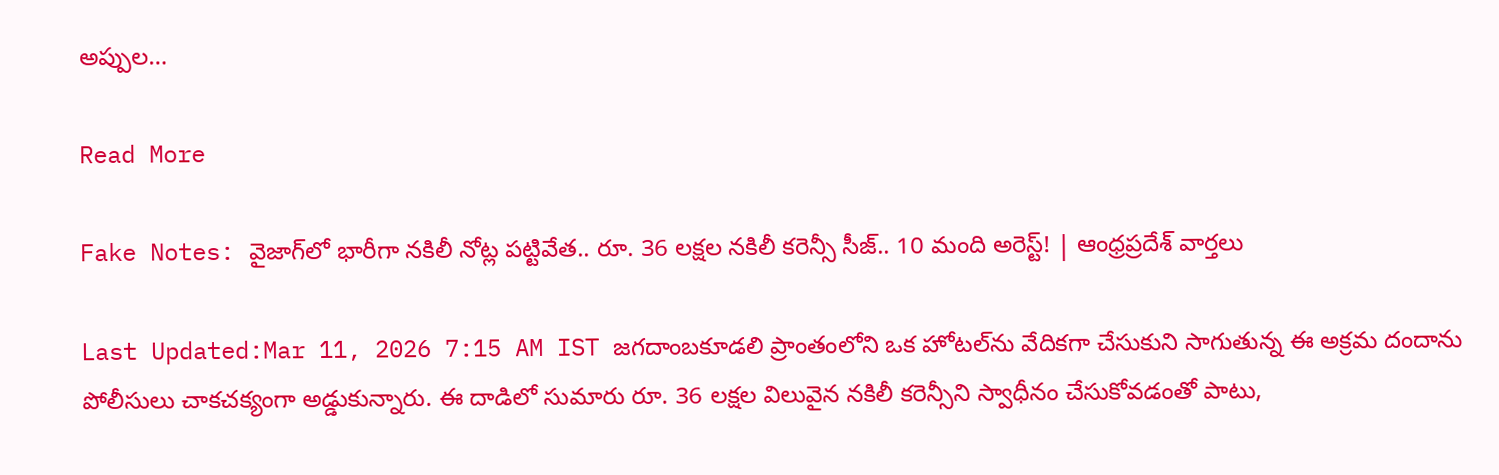అప్పుల…

Read More

Fake Notes: వైజాగ్‌లో భారీగా నకిలీ నోట్ల పట్టివేత.. రూ. 36 లక్షల నకిలీ కరెన్సీ సీజ్.. 10 మంది అరెస్ట్! | ఆంధ్రప్రదేశ్ వార్తలు

Last Updated:Mar 11, 2026 7:15 AM IST జగదాంబకూడలి ప్రాంతంలోని ఒక హోటల్‌ను వేదికగా చేసుకుని సాగుతున్న ఈ అక్రమ దందాను పోలీసులు చాకచక్యంగా అడ్డుకున్నారు. ఈ దాడిలో సుమారు రూ. 36 లక్షల విలువైన నకిలీ కరెన్సీని స్వాధీనం చేసుకోవడంతో పాటు,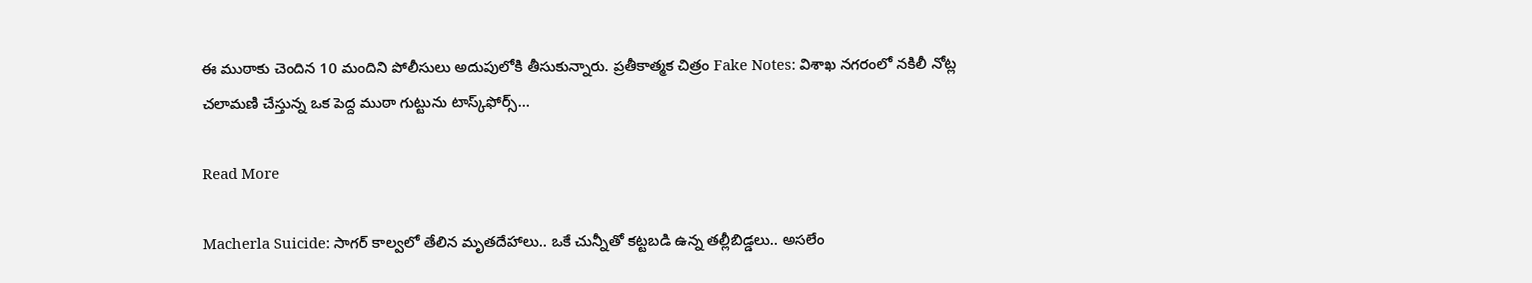ఈ ముఠాకు చెందిన 10 మందిని పోలీసులు అదుపులోకి తీసుకున్నారు. ప్రతీకాత్మక చిత్రం Fake Notes: విశాఖ నగరంలో నకిలీ నోట్ల చలామణి చేస్తున్న ఒక పెద్ద ముఠా గుట్టును టాస్క్‌ఫోర్స్…

Read More

Macherla Suicide: సాగర్ కాల్వలో తేలిన మృతదేహాలు.. ఒకే చున్నీతో కట్టబడి ఉన్న తల్లీబిడ్డలు.. అసలేం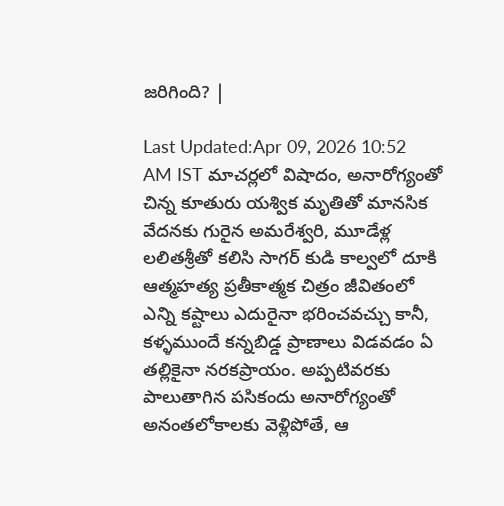జరిగింది? |

Last Updated:Apr 09, 2026 10:52 AM IST మాచర్లలో విషాదం, అనారోగ్యంతో చిన్న కూతురు యశ్విక మృతితో మానసిక వేదనకు గురైన అమరేశ్వరి, మూడేళ్ల లలితశ్రీతో కలిసి సాగర్ కుడి కాల్వలో దూకి ఆత్మహత్య ప్రతీకాత్మక చిత్రం జీవితంలో ఎన్ని కష్టాలు ఎదురైనా భరించవచ్చు కానీ, కళ్ళముందే కన్నబిడ్డ ప్రాణాలు విడవడం ఏ తల్లికైనా నరకప్రాయం. అప్పటివరకు పాలుతాగిన పసికందు అనారోగ్యంతో అనంతలోకాలకు వెళ్లిపోతే, ఆ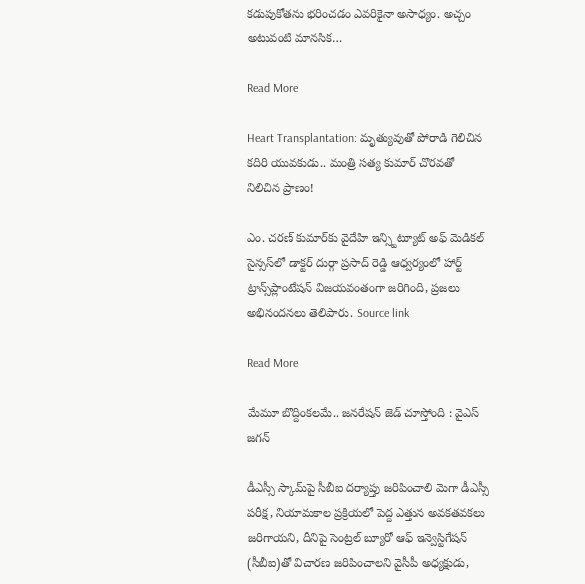కడుపుకోతను భరించడం ఎవరికైనా అసాధ్యం. అచ్చం అటువంటి మానసిక…

Read More

Heart Transplantation: మృత్యువుతో పోరాడి గెలిచిన కదిరి యువకుడు.. మంత్రి సత్య కుమార్ చొరవతో నిలిచిన ప్రాణం!

ఎం. చరణ్ కుమార్‌కు వైదేహి ఇన్స్టిట్యూట్ అఫ్ మెడికల్ సైన్సస్‌లో డాక్టర్ దుర్గా ప్రసాద్ రెడ్డి ఆధ్వర్యంలో హార్ట్ ట్రాన్స్‌ప్లాంటేషన్ విజయవంతంగా జరిగింది, ప్రజలు అభినందనలు తెలిపారు. Source link

Read More

మేమూ బొద్దింకలమే.. జనరేషన్ జెడ్ చూస్తోంది : వైఎస్ జగన్

డీఎస్సీ స్కామ్‌పై సీబీఐ దర్యాప్తు జరిపించాలి మెగా డీఎస్సీ పరీక్ష, నియామకాల ప్రక్రియలో పెద్ద ఎత్తున అవకతవకలు జరిగాయని, దీనిపై సెంట్రల్ బ్యూరో ఆఫ్ ఇన్వెస్టిగేషన్ (సీబీఐ)తో విచారణ జరిపించాలని వైసీపీ అధ్యక్షుడు,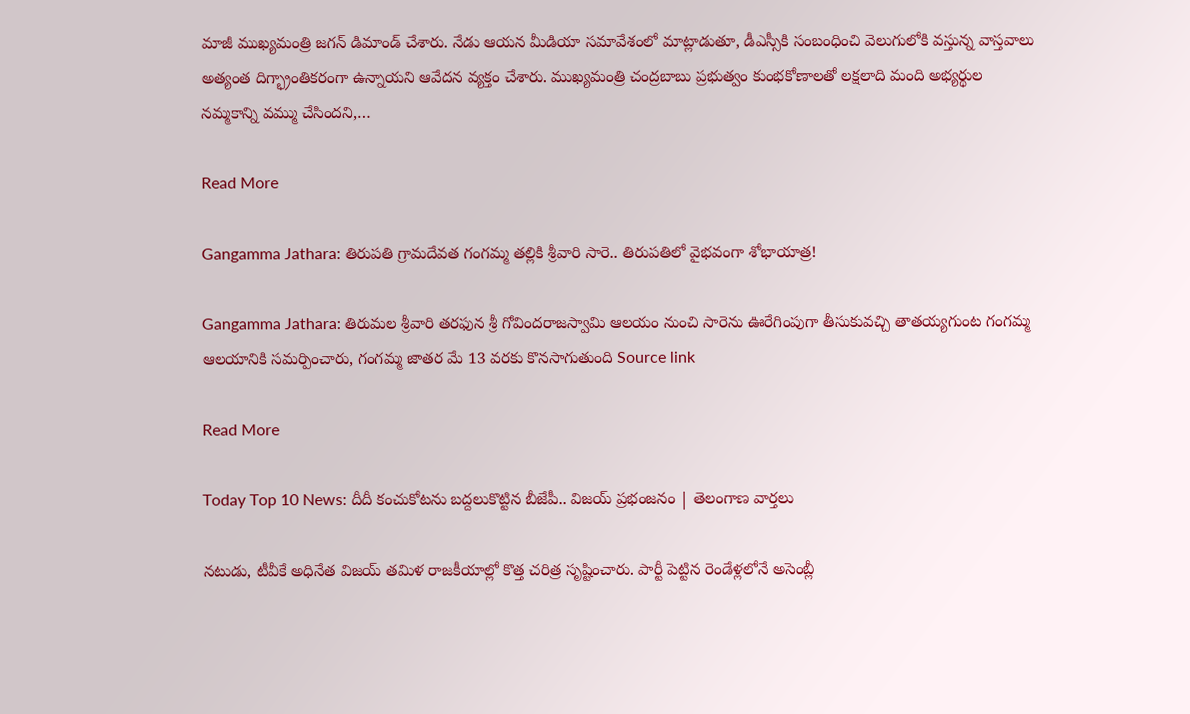మాజీ ముఖ్యమంత్రి జగన్ డిమాండ్ చేశారు. నేడు ఆయన మీడియా సమావేశంలో మాట్లాడుతూ, డీఎస్సీకి సంబంధించి వెలుగులోకి వస్తున్న వాస్తవాలు అత్యంత దిగ్భ్రాంతికరంగా ఉన్నాయని ఆవేదన వ్యక్తం చేశారు. ముఖ్యమంత్రి చంద్రబాబు ప్రభుత్వం కుంభకోణాలతో లక్షలాది మంది అభ్యర్థుల నమ్మకాన్ని వమ్ము చేసిందని,…

Read More

Gangamma Jathara: తిరుపతి గ్రామదేవత గంగమ్మ తల్లికి శ్రీవారి సారె.. తిరుపతిలో వైభవంగా శోభాయాత్ర!

Gangamma Jathara: తిరుమల శ్రీవారి తరఫున శ్రీ గోవిందరాజస్వామి ఆలయం నుంచి సారెను ఊరేగింపుగా తీసుకువచ్చి తాతయ్యగుంట గంగమ్మ ఆలయానికి సమర్పించారు, గంగమ్మ జాతర మే 13 వరకు కొనసాగుతుంది Source link

Read More

Today Top 10 News: దీదీ కంచుకోటను బద్దలుకొట్టిన బీజేపీ.. విజయ్ ప్రభంజనం | తెలంగాణ వార్తలు

నటుడు, టీవీకే అధినేత విజయ్ తమిళ రాజకీయాల్లో కొత్త చరిత్ర సృష్టించారు. పార్టీ పెట్టిన రెండేళ్లలోనే అసెంబ్లీ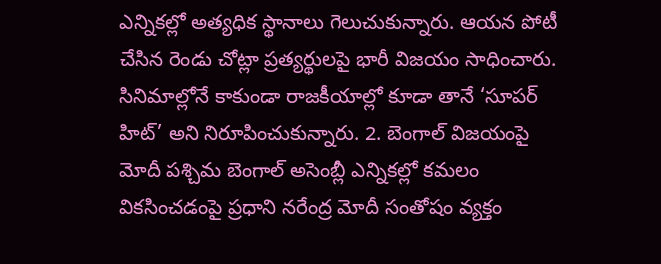ఎన్నికల్లో అత్యధిక స్థానాలు గెలుచుకున్నారు. ఆయన పోటీ చేసిన రెండు చోట్లా ప్రత్యర్థులపై భారీ విజయం సాధించారు. సినిమాల్లోనే కాకుండా రాజకీయాల్లో కూడా తానే ‘సూపర్ హిట్’ అని నిరూపించుకున్నారు. 2. బెంగాల్ విజయంపై మోదీ పశ్చిమ బెంగాల్‌ అసెంబ్లీ ఎన్నికల్లో కమలం వికసించడంపై ప్రధాని నరేంద్ర మోదీ సంతోషం వ్యక్తం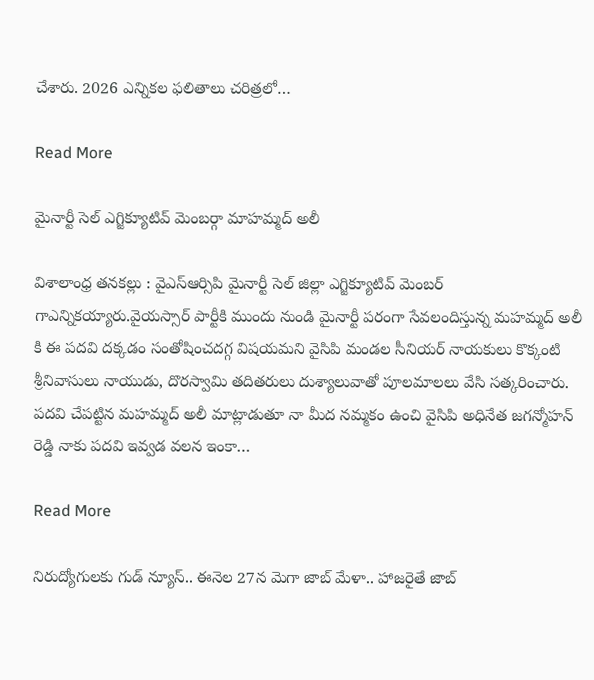చేశారు. 2026 ఎన్నికల ఫలితాలు చరిత్రలో…

Read More

మైనార్టీ సెల్ ఎగ్జిక్యూటివ్ మెంబర్గా మాహమ్మద్ అలీ

విశాలాంధ్ర తనకల్లు : వైఎస్ఆర్సిపి మైనార్టీ సెల్ జిల్లా ఎగ్జిక్యూటివ్ మెంబర్ గాఎన్నికయ్యారు.వైయస్సార్ పార్టీకి ముందు నుండి మైనార్టీ పరంగా సేవలందిస్తున్న మహమ్మద్ అలీ కి ఈ పదవి దక్కడం సంతోషించదగ్గ విషయమని వైసిపి మండల సీనియర్ నాయకులు కొక్కంటి శ్రీనివాసులు నాయుడు, దొరస్వామి తదితరులు దుశ్యాలువాతో పూలమాలలు వేసి సత్కరించారు. పదవి చేపట్టిన మహమ్మద్ అలీ మాట్లాడుతూ నా మీద నమ్మకం ఉంచి వైసిపి అధినేత జగన్మోహన్ రెడ్డి నాకు పదవి ఇవ్వడ వలన ఇంకా…

Read More

నిరుద్యోగులకు గుడ్ న్యూస్.. ఈనెల 27న మెగా జాబ్ మేళా.. హాజరైతే జాబ్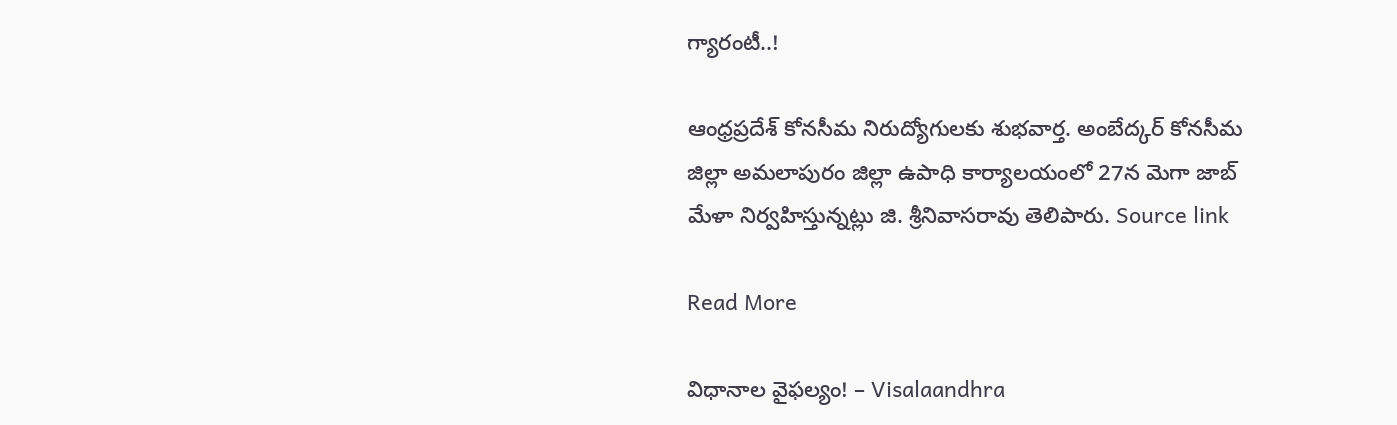గ్యారంటీ..!

ఆంధ్రప్రదేశ్ కోనసీమ నిరుద్యోగులకు శుభవార్త. అంబేద్కర్ కోనసీమ జిల్లా అమలాపురం జిల్లా ఉపాధి కార్యాలయంలో 27న మెగా జాబ్ మేళా నిర్వహిస్తున్నట్లు జి. శ్రీనివాసరావు తెలిపారు. Source link

Read More

విధానాల వైఫల్యం! – Visalaandhra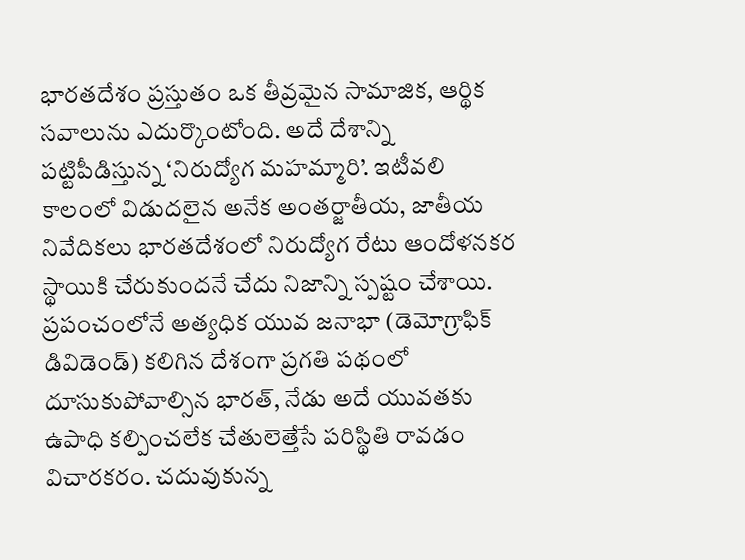భారతదేశం ప్రస్తుతం ఒక తీవ్రమైన సామాజిక, ఆర్థిక సవాలును ఎదుర్కొంటోంది. అదే దేశాన్ని పట్టిపీడిస్తున్న ‘నిరుద్యోగ మహమ్మారి’. ఇటీవలి కాలంలో విడుదలైన అనేక అంతర్జాతీయ, జాతీయ నివేదికలు భారతదేశంలో నిరుద్యోగ రేటు ఆందోళనకర స్థాయికి చేరుకుందనే చేదు నిజాన్ని స్పష్టం చేశాయి. ప్రపంచంలోనే అత్యధిక యువ జనాభా (డెమోగ్రాఫిక్ డివిడెండ్) కలిగిన దేశంగా ప్రగతి పథంలో దూసుకుపోవాల్సిన భారత్, నేడు అదే యువతకు ఉపాధి కల్పించలేక చేతులెత్తేసే పరిస్థితి రావడం విచారకరం. చదువుకున్న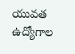యువత ఉద్యోగాల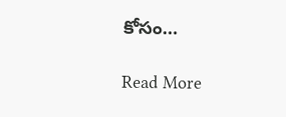కోసం…

Read More